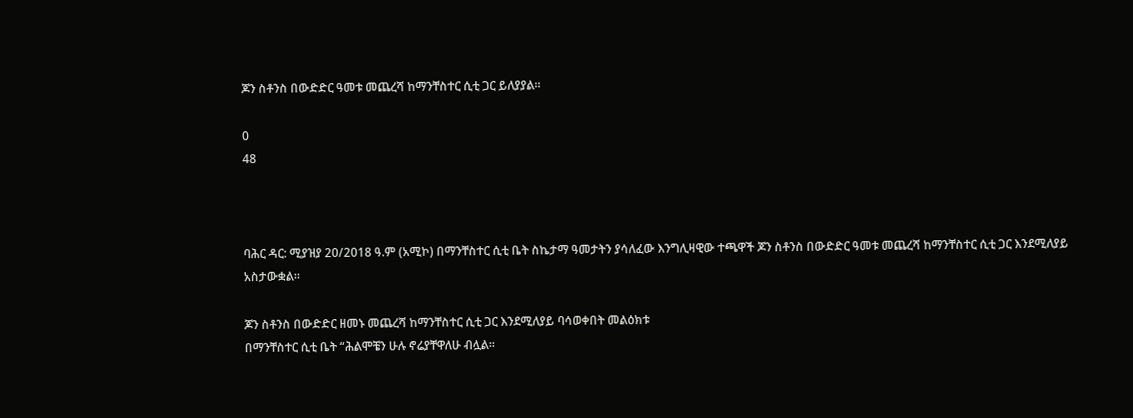ጆን ስቶንስ በውድድር ዓመቱ መጨረሻ ከማንቸስተር ሲቲ ጋር ይለያያል።

0
48



ባሕር ዳር: ሚያዝያ 20/2018 ዓ.ም (አሚኮ) በማንቸስተር ሲቲ ቤት ስኬታማ ዓመታትን ያሳለፈው እንግሊዛዊው ተጫዋች ጆን ስቶንስ በውድድር ዓመቱ መጨረሻ ከማንቸስተር ሲቲ ጋር እንደሚለያይ አስታውቋል።

ጆን ስቶንስ በውድድር ዘመኑ መጨረሻ ከማንቸስተር ሲቲ ጋር እንደሚለያይ ባሳወቀበት መልዕክቱ
በማንቸስተር ሲቲ ቤት “ሕልሞቼን ሁሉ ኖሬያቸዋለሁ ብሏል።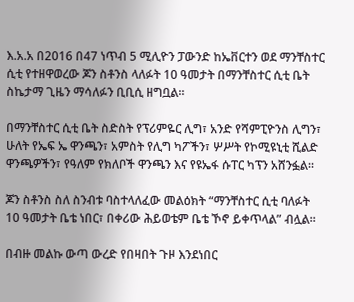እ.አ.አ በ2016 በ47 ነጥብ 5 ሚሊዮን ፓውንድ ከኤቨርተን ወደ ማንቸስተር ሲቲ የተዘዋወረው ጆን ስቶንስ ላለፉት 10 ዓመታት በማንቸስተር ሲቲ ቤት ስኬታማ ጊዜን ማሳለፉን ቢቢሲ ዘግቧል።

በማንቸስተር ሲቲ ቤት ስድስት የፕሪምዬር ሊግ፣ አንድ የሻምፒዮንስ ሊግን፣ ሁለት የኤፍ ኤ ዋንጫን፣ አምስት የሊግ ካፖችን፣ ሦሥት የኮሚዩኒቲ ሺልድ ዋንጫዎችን፣ የዓለም የክለቦች ዋንጫን እና የዩኤፋ ሱፐር ካፕን አሸንፏል።

ጆን ስቶንስ ስለ ስንብቱ ባስተላለፈው መልዕክት “ማንቸስተር ሲቲ ባለፉት 10 ዓመታት ቤቴ ነበር፣ በቀሪው ሕይወቴም ቤቴ ኾኖ ይቀጥላል” ብሏል።

በብዙ መልኩ ውጣ ውረድ የበዛበት ጉዞ እንደነበር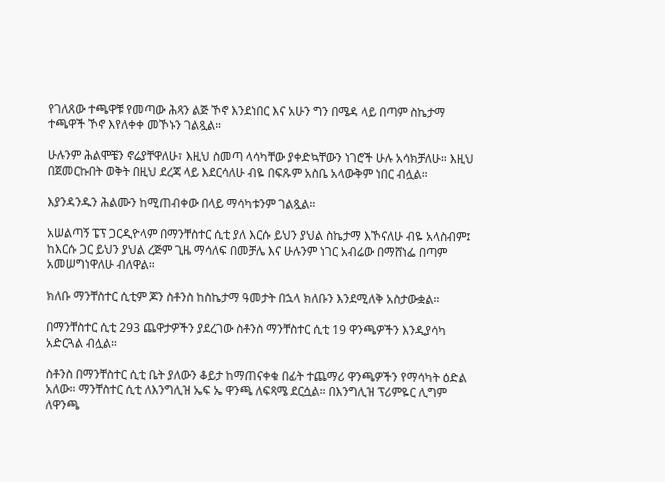የገለጸው ተጫዋቹ የመጣው ሕጻን ልጅ ኾኖ እንደነበር እና አሁን ግን በሜዳ ላይ በጣም ስኬታማ ተጫዋች ኾኖ እየለቀቀ መኾኑን ገልጿል።

ሁሉንም ሕልሞቼን ኖሬያቸዋለሁ፣ እዚህ ስመጣ ላሳካቸው ያቀድኳቸውን ነገሮች ሁሉ አሳክቻለሁ። እዚህ በጀመርኩበት ወቅት በዚህ ደረጃ ላይ እደርሳለሁ ብዬ በፍጹም አስቤ አላውቅም ነበር ብሏል።

እያንዳንዱን ሕልሙን ከሚጠብቀው በላይ ማሳካቱንም ገልጿል።

አሠልጣኝ ፔፕ ጋርዲዮላም በማንቸስተር ሲቲ ያለ እርሱ ይህን ያህል ስኬታማ እኾናለሁ ብዬ አላስብም፤ ከእርሱ ጋር ይህን ያህል ረጅም ጊዜ ማሳለፍ በመቻሌ እና ሁሉንም ነገር አብሬው በማሸነፌ በጣም አመሠግነዋለሁ ብለዋል።

ክለቡ ማንቸስተር ሲቲም ጆን ስቶንስ ከስኬታማ ዓመታት በኋላ ክለቡን እንደሚለቅ አስታውቋል።

በማንቸስተር ሲቲ 293 ጨዋታዎችን ያደረገው ስቶንስ ማንቸስተር ሲቲ 19 ዋንጫዎችን እንዲያሳካ አድርጓል ብሏል።

ስቶንስ በማንቸስተር ሲቲ ቤት ያለውን ቆይታ ከማጠናቀቁ በፊት ተጨማሪ ዋንጫዎችን የማሳካት ዕድል አለው። ማንቸስተር ሲቲ ለእንግሊዝ ኤፍ ኤ ዋንጫ ለፍጻሜ ደርሷል። በእንግሊዝ ፕሪምዬር ሊግም ለዋንጫ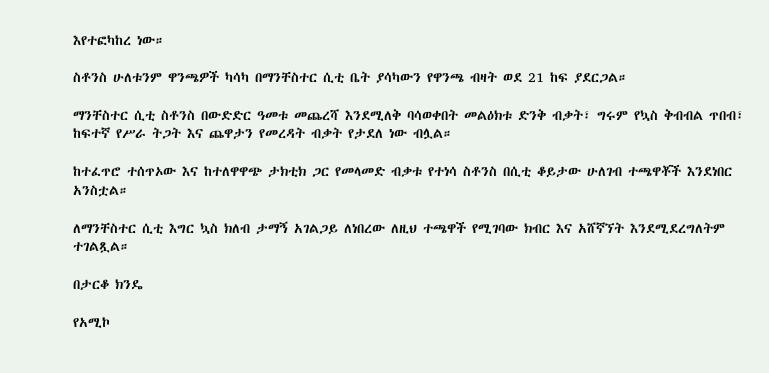እየተፎካከረ ነው።

ስቶንስ ሁለቱንም ዋንጫዎች ካሳካ በማንቸስተር ሲቲ ቤት ያሳካውን የዋንጫ ብዛት ወደ 21 ከፍ ያደርጋል።

ማንቸስተር ሲቲ ስቶንስ በውድድር ዓመቱ መጨረሻ እንደሚለቅ ባሳወቀበት መልዕክቱ ድንቅ ብቃት፣ ግሩም የኳስ ቅብብል ጥበብ፣ ከፍተኛ የሥራ ትጋት እና ጨዋታን የመረዳት ብቃት የታደለ ነው ብሏል።

ከተፈጥሮ ተሰጥኦው እና ከተለዋዋጭ ታክቲክ ጋር የመላመድ ብቃቱ የተነሳ ስቶንስ በሲቲ ቆይታው ሁለገብ ተጫዋቾች እንደነበር አንስቷል።

ለማንቸስተር ሲቲ እግር ኳስ ክለብ ታማኝ አገልጋይ ለነበረው ለዚህ ተጫዋች የሚገባው ክብር እና አሸኛኘት እንደሚደረግለትም ተገልጿል።

በታርቆ ክንዴ

የአሚኮ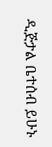ዲጅታል ቤተሰብ ይሁኑ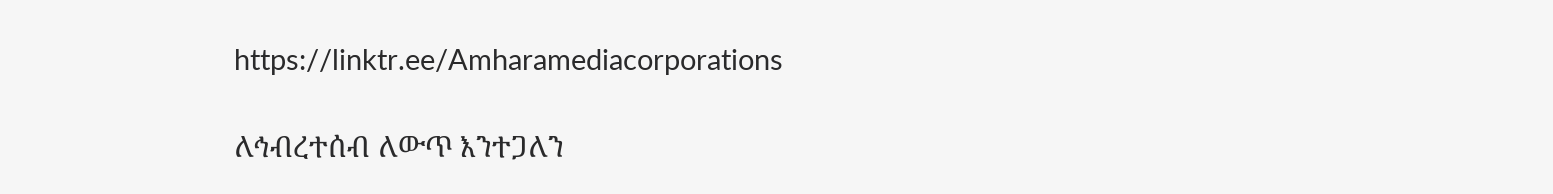https://linktr.ee/Amharamediacorporations

ለኅብረተሰብ ለውጥ እንተጋለን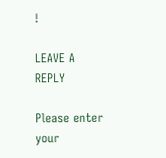!

LEAVE A REPLY

Please enter your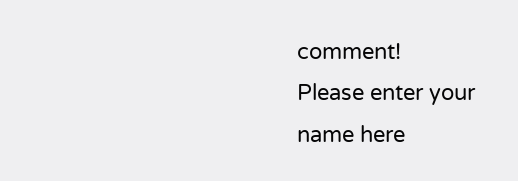comment!
Please enter your name here